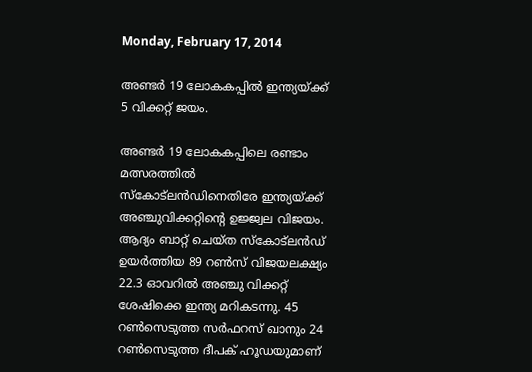Monday, February 17, 2014

അണ്ടര്‍ 19 ലോകകപ്പില്‍ ഇന്ത്യയ്ക്ക് 5 വിക്കറ്റ് ജയം.

അണ്ടര്‍ 19 ലോകകപ്പിലെ രണ്ടാം മത്സരത്തില്‍ സ്‌കോട്‌ലന്‍ഡിനെതിരേ ഇന്ത്യയ്ക്ക് അഞ്ചുവിക്കറ്റിന്റെ ഉജ്ജ്വല വിജയം. ആദ്യം ബാറ്റ് ചെയ്ത സ്‌കോട്‌ലന്‍ഡ് ഉയര്‍ത്തിയ 89 റണ്‍സ് വിജയലക്ഷ്യം 22.3 ഓവറില്‍ അഞ്ചു വിക്കറ്റ് ശേഷിക്കെ ഇന്ത്യ മറികടന്നു. 45 റണ്‍സെടുത്ത സര്‍ഫറസ് ഖാനും 24 റണ്‍സെടുത്ത ദീപക് ഹൂഡയുമാണ്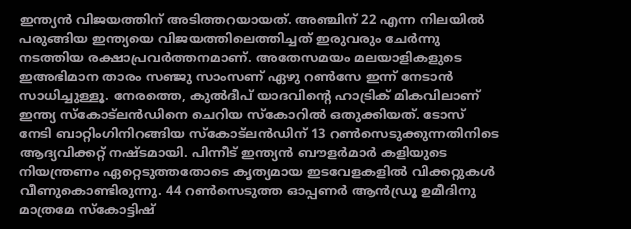ഇന്ത്യന്‍ വിജയത്തിന് അടിത്തറയായത്. അഞ്ചിന് 22 എന്ന നിലയില്‍ പരുങ്ങിയ ഇന്ത്യയെ വിജയത്തിലെത്തിച്ചത് ഇരുവരും ചേര്‍ന്നു നടത്തിയ രക്ഷാപ്രവര്‍ത്തനമാണ്. അതേസമയം മലയാളികളുടെ ഇഅഭിമാന താരം സഞ്ജു സാംസണ് ഏഴു റണ്‍സേ ഇന്ന് നേടാന്‍ സാധിച്ചുള്ളൂ. നേരത്തെ, കുല്‍ദീപ് യാദവിന്റെ ഹാട്രിക് മികവിലാണ് ഇന്ത്യ സ്‌കോട്‌ലന്‍ഡിനെ ചെറിയ സ്‌കോറില്‍ ഒതുക്കിയത്. ടോസ് നേടി ബാറ്റിംഗിനിറങ്ങിയ സ്‌കോട്‌ലന്‍ഡിന് 13 റണ്‍സെടുക്കുന്നതിനിടെ ആദ്യവിക്കറ്റ് നഷ്ടമായി. പിന്നീട് ഇന്ത്യന്‍ ബൗളര്‍മാര്‍ കളിയുടെ നിയന്ത്രണം ഏറ്റെടുത്തതോടെ കൃത്യമായ ഇടവേളകളില്‍ വിക്കറ്റുകള്‍ വീണുകൊണ്ടിരുന്നു. 44 റണ്‍സെടുത്ത ഓപ്പണര്‍ ആന്‍ഡ്രൂ ഉമീദിനു മാത്രമേ സ്‌കോട്ടിഷ്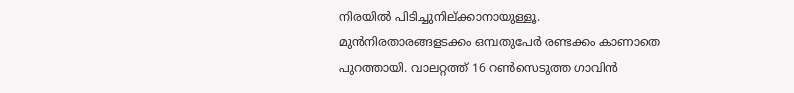നിരയില്‍ പിടിച്ചുനില്ക്കാനായുള്ളൂ. മുന്‍നിരതാരങ്ങളടക്കം ഒമ്പതുപേര്‍ രണ്ടക്കം കാണാതെ പുറത്തായി. വാലറ്റത്ത് 16 റണ്‍സെടുത്ത ഗാവിന്‍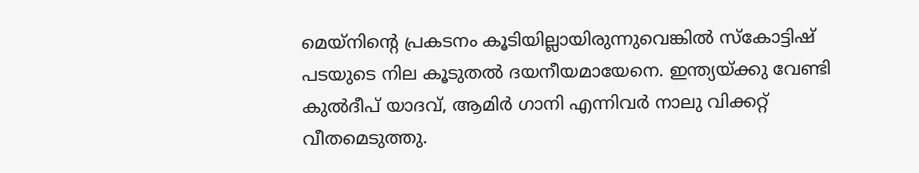മെയ്‌നിന്റെ പ്രകടനം കൂടിയില്ലായിരുന്നുവെങ്കില്‍ സ്‌കോട്ടിഷ് പടയുടെ നില കൂടുതല്‍ ദയനീയമായേനെ. ഇന്ത്യയ്ക്കു വേണ്ടി കുല്‍ദീപ് യാദവ്, ആമിര്‍ ഗാനി എന്നിവര്‍ നാലു വിക്കറ്റ് വീതമെടുത്തു.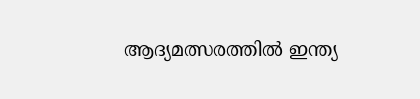ആദ്യമത്സരത്തില്‍ ഇന്ത്യ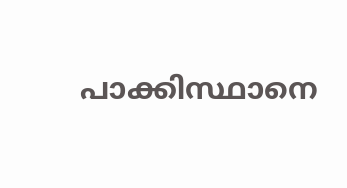പാക്കിസ്ഥാനെ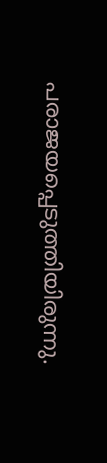പരാജയപ്പെടുത്തിയിരുന്നു.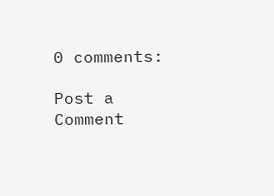0 comments:

Post a Comment